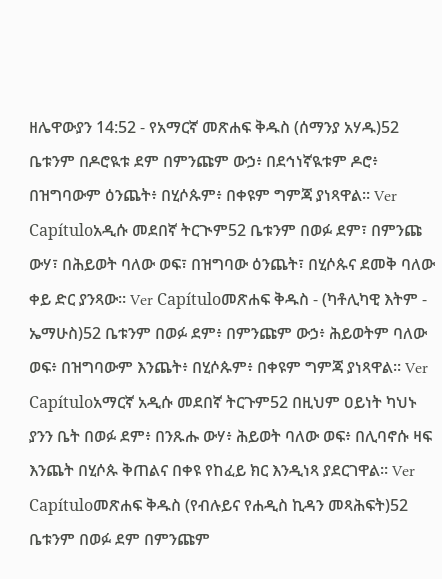ዘሌዋውያን 14:52 - የአማርኛ መጽሐፍ ቅዱስ (ሰማንያ አሃዱ)52 ቤቱንም በዶሮዪቱ ደም በምንጩም ውኃ፥ በደኅነኛዪቱም ዶሮ፥ በዝግባውም ዕንጨት፥ በሂሶጱም፥ በቀዩም ግምጃ ያነጻዋል። Ver Capítuloአዲሱ መደበኛ ትርጒም52 ቤቱንም በወፉ ደም፣ በምንጩ ውሃ፣ በሕይወት ባለው ወፍ፣ በዝግባው ዕንጨት፣ በሂሶጱና ደመቅ ባለው ቀይ ድር ያንጻው። Ver Capítuloመጽሐፍ ቅዱስ - (ካቶሊካዊ እትም - ኤማሁስ)52 ቤቱንም በወፉ ደም፥ በምንጩም ውኃ፥ ሕይወትም ባለው ወፍ፥ በዝግባውም እንጨት፥ በሂሶጱም፥ በቀዩም ግምጃ ያነጻዋል። Ver Capítuloአማርኛ አዲሱ መደበኛ ትርጉም52 በዚህም ዐይነት ካህኑ ያንን ቤት በወፉ ደም፥ በንጹሑ ውሃ፥ ሕይወት ባለው ወፍ፥ በሊባኖሱ ዛፍ እንጨት በሂሶጱ ቅጠልና በቀዩ የከፈይ ክር እንዲነጻ ያደርገዋል። Ver Capítuloመጽሐፍ ቅዱስ (የብሉይና የሐዲስ ኪዳን መጻሕፍት)52 ቤቱንም በወፉ ደም በምንጩም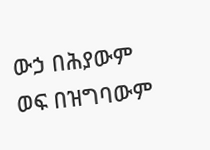ውኃ በሕያውም ወፍ በዝግባውም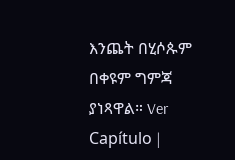እንጨት በሂሶጱም በቀዩም ግምጃ ያነጻዋል። Ver Capítulo |